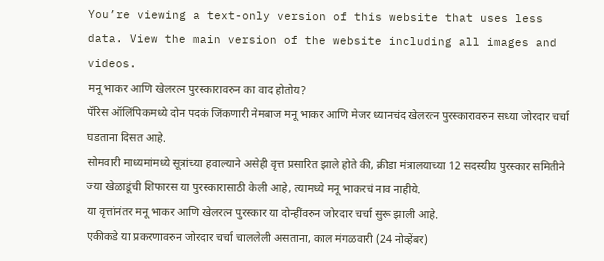You’re viewing a text-only version of this website that uses less data. View the main version of the website including all images and videos.
मनू भाकर आणि खेलरत्न पुरस्कारावरुन का वाद होतोय?
पॅरिस ऑलिंपिकमध्ये दोन पदकं जिंकणारी नेमबाज मनू भाकर आणि मेजर ध्यानचंद खेलरत्न पुरस्कारावरुन सध्या जोरदार चर्चा घडताना दिसत आहे.
सोमवारी माध्यमांमध्ये सूत्रांच्या हवाल्याने असेही वृत्त प्रसारित झाले होते की, क्रीडा मंत्रालयाच्या 12 सदस्यीय पुरस्कार समितीने ज्या खेळाडूंची शिफारस या पुरस्कारासाठी केली आहे, त्यामध्ये मनू भाकरचं नाव नाहीये.
या वृत्तांनंतर मनू भाकर आणि खेलरत्न पुरस्कार या दोन्हींवरुन जोरदार चर्चा सुरू झाली आहे.
एकीकडे या प्रकरणावरुन जोरदार चर्चा चाललेली असताना, काल मंगळवारी (24 नोव्हेंबर)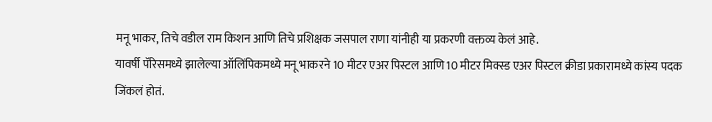मनू भाकर, तिचे वडील राम किशन आणि तिचे प्रशिक्षक जसपाल राणा यांनीही या प्रकरणी वक्तव्य केलं आहे.
यावर्षी पॅरिसमध्ये झालेल्या ऑलिंपिकमध्ये मनू भाकरने 10 मीटर एअर पिस्टल आणि 10 मीटर मिक्स्ड एअर पिस्टल क्रीडा प्रकारामध्ये कांस्य पदक जिंकलं होतं.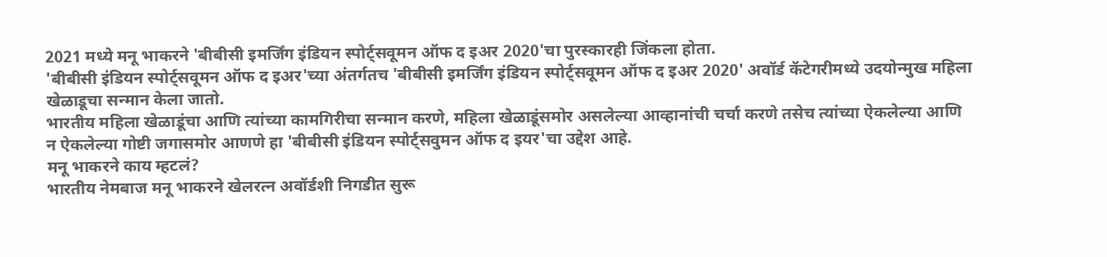2021 मध्ये मनू भाकरने 'बीबीसी इमर्जिंग इंडियन स्पोर्ट्सवूमन ऑफ द इअर 2020'चा पुरस्कारही जिंकला होता.
'बीबीसी इंडियन स्पोर्ट्सवूमन ऑफ द इअर'च्या अंतर्गतच 'बीबीसी इमर्जिंग इंडियन स्पोर्ट्सवूमन ऑफ द इअर 2020' अवॉर्ड कॅटेगरीमध्ये उदयोन्मुख महिला खेळाडूचा सन्मान केला जातो.
भारतीय महिला खेळाडूंचा आणि त्यांच्या कामगिरीचा सन्मान करणे, महिला खेळाडूंसमोर असलेल्या आव्हानांची चर्चा करणे तसेच त्यांच्या ऐकलेल्या आणि न ऐकलेल्या गोष्टी जगासमोर आणणे हा 'बीबीसी इंडियन स्पोर्ट्सवुमन ऑफ द इयर'चा उद्देश आहे.
मनू भाकरने काय म्हटलं?
भारतीय नेमबाज मनू भाकरने खेलरत्न अवॉर्डशी निगडीत सुरू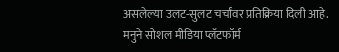असलेल्या उलट-सुलट चर्चांवर प्रतिक्रिया दिली आहे.
मनुने सोशल मीडिया प्लॅटफॉर्म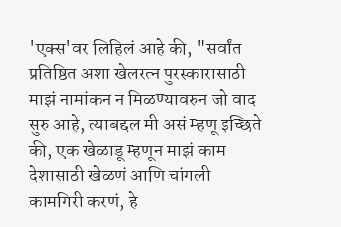'एक्स'वर लिहिलं आहे की, "सर्वांत प्रतिष्ठित अशा खेलरत्न पुरस्कारासाठी माझं नामांकन न मिळण्यावरुन जो वाद सुरु आहे, त्याबद्दल मी असं म्हणू इच्छिते की, एक खेळाडू म्हणून माझं काम देशासाठी खेळणं आणि चांगली कामगिरी करणं, हे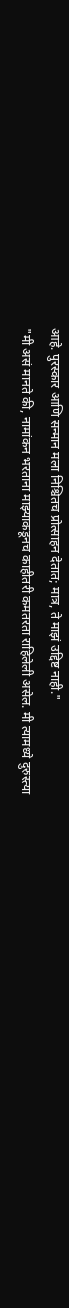आहे. पुरस्कार आणि सन्मान मला निश्चितच प्रोत्साहन देतात; मात्र, ते माझं उद्दिष्ट नाही."
"मी असं मानते की, नामांकन भरताना माझ्याकडूनच काहीतरी कमतरता राहिलेली असेल. मी त्यामध्ये दुरुस्त्या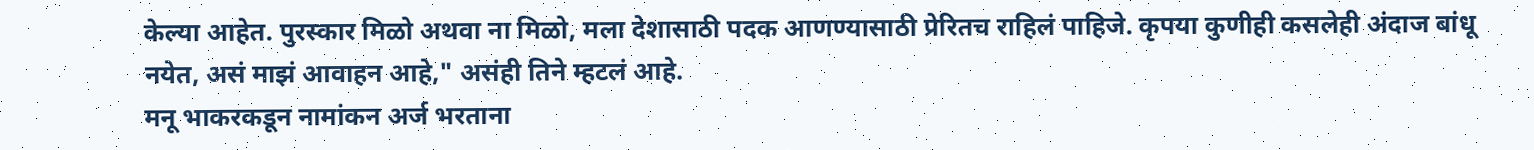केल्या आहेत. पुरस्कार मिळो अथवा ना मिळो, मला देशासाठी पदक आणण्यासाठी प्रेरितच राहिलं पाहिजे. कृपया कुणीही कसलेही अंदाज बांधू नयेत, असं माझं आवाहन आहे," असंही तिने म्हटलं आहे.
मनू भाकरकडून नामांकन अर्ज भरताना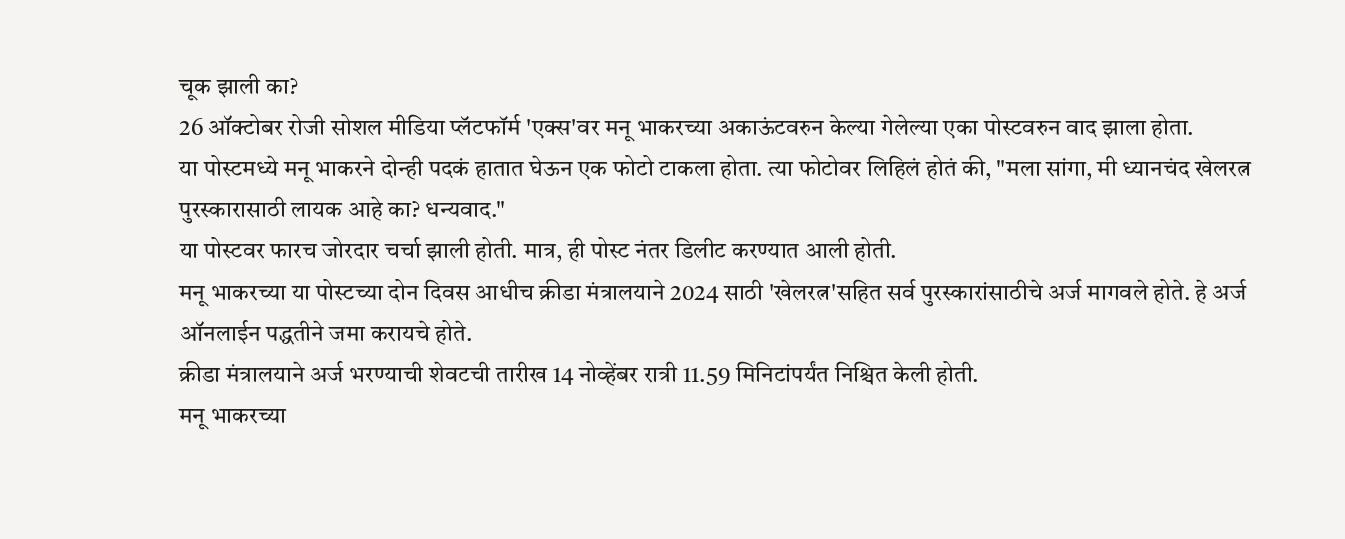चूक झाली का?
26 ऑक्टोबर रोजी सोशल मीडिया प्लॅटफॉर्म 'एक्स'वर मनू भाकरच्या अकाऊंटवरुन केल्या गेलेल्या एका पोस्टवरुन वाद झाला होता.
या पोस्टमध्ये मनू भाकरने दोन्ही पदकं हातात घेऊन एक फोटो टाकला होता. त्या फोटोवर लिहिलं होतं की, "मला सांगा, मी ध्यानचंद खेलरत्न पुरस्कारासाठी लायक आहे का? धन्यवाद."
या पोस्टवर फारच जोरदार चर्चा झाली होती. मात्र, ही पोस्ट नंतर डिलीट करण्यात आली होती.
मनू भाकरच्या या पोस्टच्या दोन दिवस आधीच क्रीडा मंत्रालयाने 2024 साठी 'खेलरत्न'सहित सर्व पुरस्कारांसाठीचे अर्ज मागवले होते. हे अर्ज ऑनलाईन पद्धतीने जमा करायचे होते.
क्रीडा मंत्रालयाने अर्ज भरण्याची शेवटची तारीख 14 नोव्हेंबर रात्री 11.59 मिनिटांपर्यंत निश्चित केली होती.
मनू भाकरच्या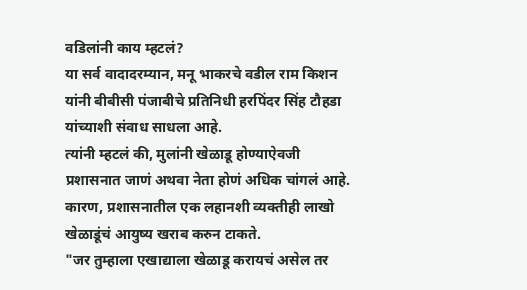वडिलांनी काय म्हटलं?
या सर्व वादादरम्यान, मनू भाकरचे वडील राम किशन यांनी बीबीसी पंजाबीचे प्रतिनिधी हरपिंदर सिंह टौहडा यांच्याशी संवाध साधला आहे.
त्यांनी म्हटलं की, मुलांनी खेळाडू होण्याऐवजी प्रशासनात जाणं अथवा नेता होणं अधिक चांगलं आहे. कारण, प्रशासनातील एक लहानशी व्यक्तीही लाखो खेळाडूंचं आयुष्य खराब करुन टाकते.
"जर तुम्हाला एखाद्याला खेळाडू करायचं असेल तर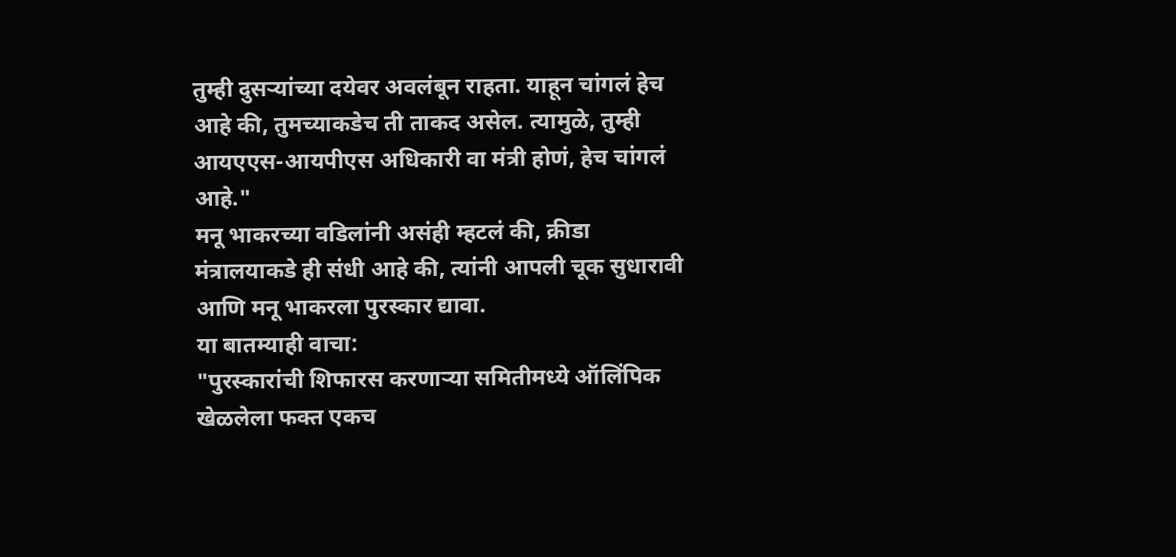तुम्ही दुसऱ्यांच्या दयेवर अवलंबून राहता. याहून चांगलं हेच आहे की, तुमच्याकडेच ती ताकद असेल. त्यामुळे, तुम्ही आयएएस-आयपीएस अधिकारी वा मंत्री होणं, हेच चांगलं आहे."
मनू भाकरच्या वडिलांनी असंही म्हटलं की, क्रीडा मंत्रालयाकडे ही संधी आहे की, त्यांनी आपली चूक सुधारावी आणि मनू भाकरला पुरस्कार द्यावा.
या बातम्याही वाचा:
"पुरस्कारांची शिफारस करणाऱ्या समितीमध्ये ऑलिंपिक खेळलेला फक्त एकच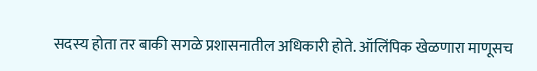सदस्य होता तर बाकी सगळे प्रशासनातील अधिकारी होते. ऑलिंपिक खेळणारा माणूसच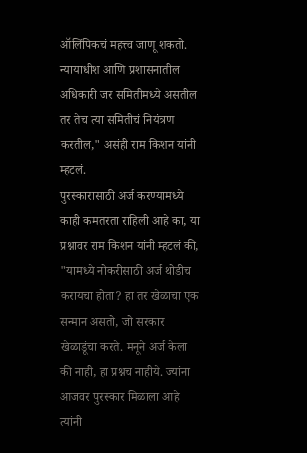ऑलिंपिकचं महत्त्व जाणू शकतो. न्यायाधीश आणि प्रशासनातील अधिकारी जर समितीमध्ये असतील तर तेच त्या समितीचं नियंत्रण करतील," असंही राम किशन यांनी म्हटलं.
पुरस्कारासाठी अर्ज करण्यामध्ये काही कमतरता राहिली आहे का, या प्रश्नावर राम किशन यांनी म्हटलं की, "यामध्ये नोकरीसाठी अर्ज थोडीच करायचा होता? हा तर खेळाचा एक सन्मान असतो, जो सरकार खेळाडूंचा करते. मनूने अर्ज केला की नाही, हा प्रश्नच नाहीये. ज्यांना आजवर पुरस्कार मिळाला आहे त्यांनी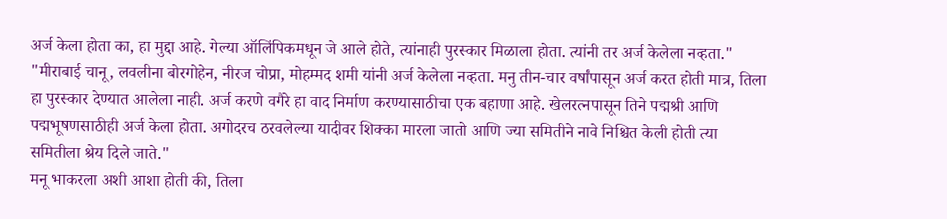अर्ज केला होता का, हा मुद्दा आहे. गेल्या ऑलिंपिकमधून जे आले होते, त्यांनाही पुरस्कार मिळाला होता. त्यांनी तर अर्ज केलेला नव्हता."
"मीराबाई चानू, लवलीना बोरगोहेन, नीरज चोप्रा, मोहम्मद शमी यांनी अर्ज केलेला नव्हता. मनु तीन-चार वर्षांपासून अर्ज करत होती मात्र, तिला हा पुरस्कार देण्यात आलेला नाही. अर्ज करणे वगैरे हा वाद निर्माण करण्यासाठीचा एक बहाणा आहे. खेलरत्नपासून तिने पद्मश्री आणि पद्मभूषणसाठीही अर्ज केला होता. अगोदरच ठरवलेल्या यादीवर शिक्का मारला जातो आणि ज्या समितीने नावे निश्चित केली होती त्या समितीला श्रेय दिले जाते."
मनू भाकरला अशी आशा होती की, तिला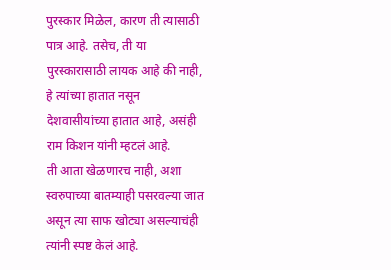पुरस्कार मिळेल, कारण ती त्यासाठी पात्र आहे. तसेच, ती या पुरस्कारासाठी लायक आहे की नाही, हे त्यांच्या हातात नसून देशवासीयांच्या हातात आहे, असंही राम किशन यांनी म्हटलं आहे.
ती आता खेळणारच नाही, अशा स्वरुपाच्या बातम्याही पसरवल्या जात असून त्या साफ खोट्या असल्याचंही त्यांनी स्पष्ट केलं आहे.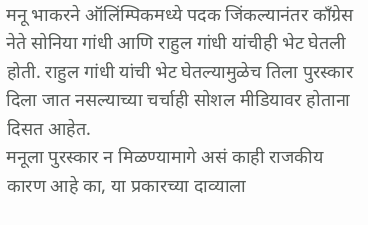मनू भाकरने ऑलिंम्पिकमध्ये पदक जिंकल्यानंतर काँग्रेस नेते सोनिया गांधी आणि राहुल गांधी यांचीही भेट घेतली होती. राहुल गांधी यांची भेट घेतल्यामुळेच तिला पुरस्कार दिला जात नसल्याच्या चर्चाही सोशल मीडियावर होताना दिसत आहेत.
मनूला पुरस्कार न मिळण्यामागे असं काही राजकीय कारण आहे का, या प्रकारच्या दाव्याला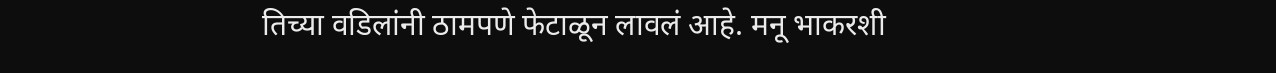तिच्या वडिलांनी ठामपणे फेटाळून लावलं आहे. मनू भाकरशी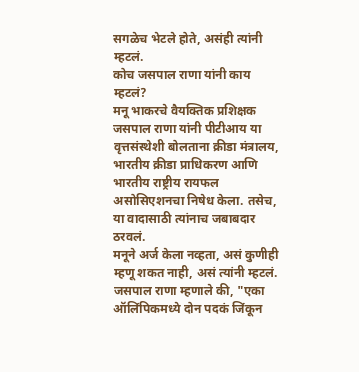सगळेच भेटले होते, असंही त्यांनी म्हटलं.
कोच जसपाल राणा यांनी काय म्हटलं?
मनू भाकरचे वैयक्तिक प्रशिक्षक जसपाल राणा यांनी पीटीआय या वृत्तसंस्थेशी बोलताना क्रीडा मंत्रालय, भारतीय क्रीडा प्राधिकरण आणि भारतीय राष्ट्रीय रायफल असोसिएशनचा निषेध केला. तसेच, या वादासाठी त्यांनाच जबाबदार ठरवलं.
मनूने अर्ज केला नव्हता, असं कुणीही म्हणू शकत नाही, असं त्यांनी म्हटलं.
जसपाल राणा म्हणाले की, "एका ऑलिंपिकमध्ये दोन पदकं जिंकून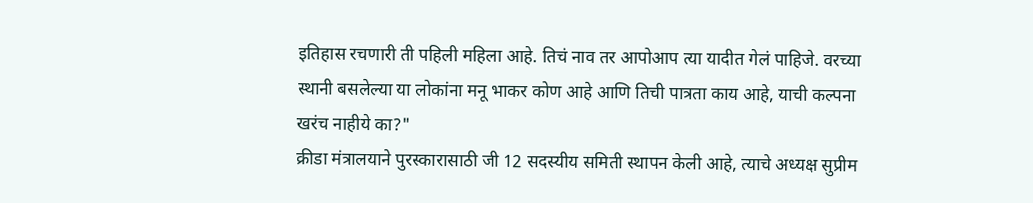इतिहास रचणारी ती पहिली महिला आहे. तिचं नाव तर आपोआप त्या यादीत गेलं पाहिजे. वरच्या स्थानी बसलेल्या या लोकांना मनू भाकर कोण आहे आणि तिची पात्रता काय आहे, याची कल्पना खरंच नाहीये का?"
क्रीडा मंत्रालयाने पुरस्कारासाठी जी 12 सदस्यीय समिती स्थापन केली आहे, त्याचे अध्यक्ष सुप्रीम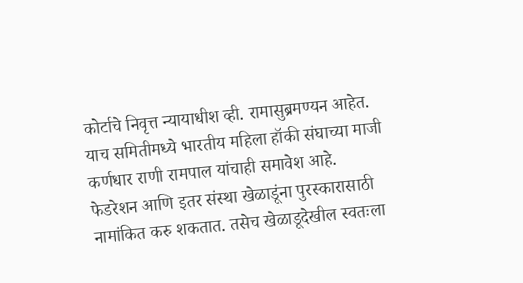कोर्टाचे निवृत्त न्यायाधीश व्ही. रामासुब्रमण्यन आहेत. याच समितीमध्ये भारतीय महिला हॉकी संघाच्या माजी कर्णधार राणी रामपाल यांचाही समावेश आहे.
फेडरेशन आणि इतर संस्था खेळाडूंना पुरस्कारासाठी नामांकित करु शकतात. तसेच खेळाडूदेखील स्वतःला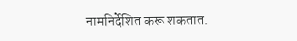नामनिर्देशित करू शकतात.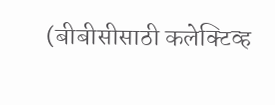(बीबीसीसाठी कलेक्टिव्ह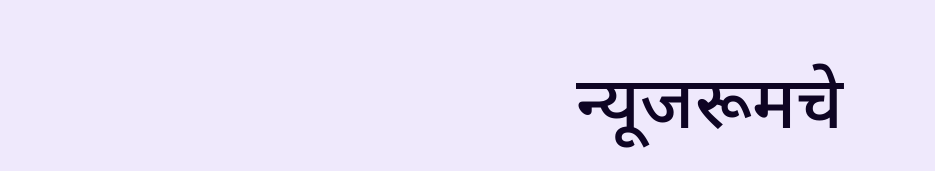न्यूजरूमचे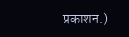प्रकाशन.)